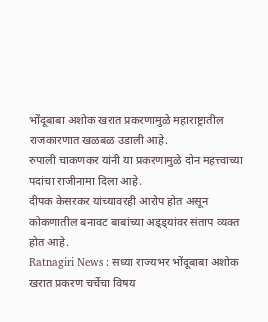भोंदूबाबा अशोक खरात प्रकरणामुळे महाराष्ट्रातील राजकारणात खळबळ उडाली आहे.
रुपाली चाकणकर यांनी या प्रकरणामुळे दोन महत्त्वाच्या पदांचा राजीनामा दिला आहे.
दीपक केसरकर यांच्यावरही आरोप होत असून कोकणातील बनावट बाबांच्या अड्ड्यांवर संताप व्यक्त होत आहे.
Ratnagiri News : सध्या राज्यभर भोंदूबाबा अशोक खरात प्रकरण चर्चेचा विषय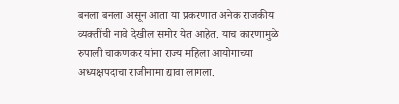बनला बनला असून आता या प्रकरणात अनेक राजकीय व्यक्तींची नावे देखील समोर येत आहेत. याच कारणामुळे रुपाली चाकणकर यांना राज्य महिला आयोगाच्या अध्यक्षपदाचा राजीनामा द्यावा लागला.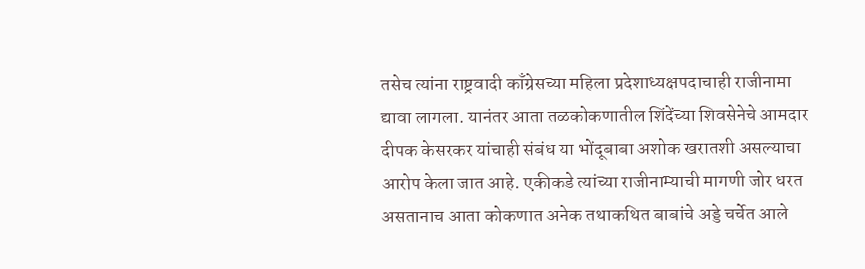तसेच त्यांना राष्ट्रवादी काँग्रेसच्या महिला प्रदेशाध्यक्षपदाचाही राजीनामा द्यावा लागला. यानंतर आता तळकोकणातील शिंदेंच्या शिवसेनेचे आमदार दीपक केसरकर यांचाही संबंध या भोंदूबाबा अशोक खरातशी असल्याचा आरोप केला जात आहे. एकीकडे त्यांच्या राजीनाम्याची मागणी जोर धरत असतानाच आता कोकणात अनेक तथाकथित बाबांचे अड्डे चर्चेत आले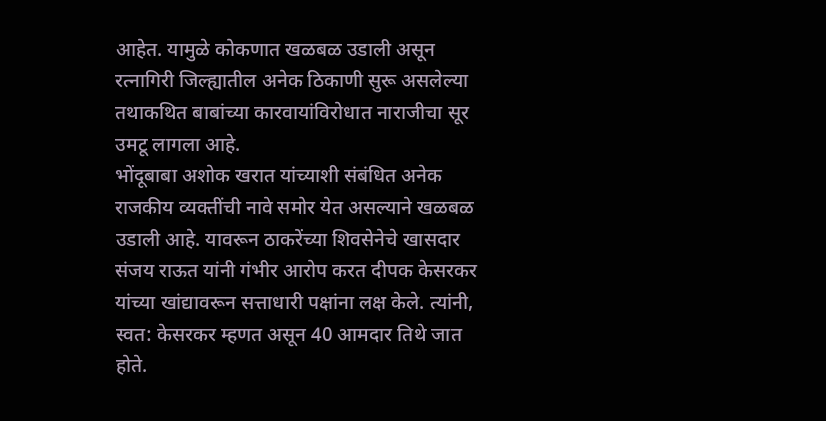आहेत. यामुळे कोकणात खळबळ उडाली असून रत्नागिरी जिल्ह्यातील अनेक ठिकाणी सुरू असलेल्या तथाकथित बाबांच्या कारवायांविरोधात नाराजीचा सूर उमटू लागला आहे.
भोंदूबाबा अशोक खरात यांच्याशी संबंधित अनेक राजकीय व्यक्तींची नावे समोर येत असल्याने खळबळ उडाली आहे. यावरून ठाकरेंच्या शिवसेनेचे खासदार संजय राऊत यांनी गंभीर आरोप करत दीपक केसरकर यांच्या खांद्यावरून सत्ताधारी पक्षांना लक्ष केले. त्यांनी, स्वत: केसरकर म्हणत असून 40 आमदार तिथे जात होते.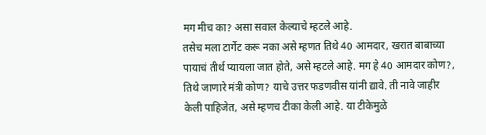मग मीच का? असा सवाल केल्याचे म्हटले आहे.
तसेच मला टार्गेट करू नका असे म्हणत तिथे 40 आमदार, खरात बाबाच्या पायाचं तीर्थ प्यायला जात होते, असे म्हटले आहे. मग हे 40 आमदार कोण?, तिथे जाणारे मंत्री कोण? याचे उत्तर फडणवीस यांनी द्यावे. ती नावे जाहीर केली पाहिजेत, असे म्हणच टीका केली आहे. या टीकेमुळे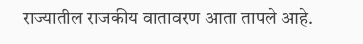राज्यातील राजकीय वातावरण आता तापले आहे.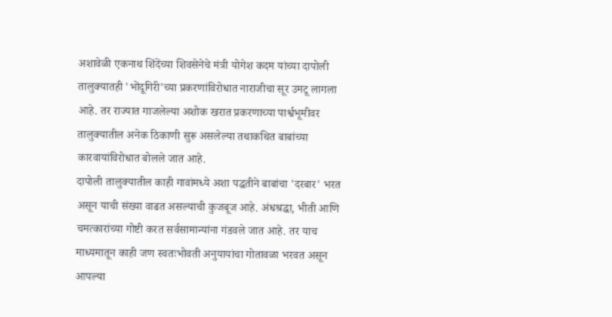अशावेळी एकनाथ शिंदेंच्या शिवसेनेचे मंत्री योगेश कदम यांच्या दापोली तालुक्यातही 'भोंदूगिरी'च्या प्रकरणांविरोधात नाराजीचा सूर उमटू लागला आहे. तर राज्यात गाजलेल्या अशोक खरात प्रकरणाच्या पार्श्वभूमीवर तालुक्यातील अनेक ठिकाणी सुरू असलेल्या तथाकथित बाबांच्या कारवायांविरोधात बोलले जात आहे.
दापोली तालुक्यातील काही गावांमध्ये अशा पद्धतीने बाबांचा 'दरबार' भरत असून याची संख्या वाढत असल्याची कुजबूज आहे. अंधश्रद्धा, भीती आणि चमत्कारांच्या गोष्टी करत सर्वसामान्यांना गंडवले जात आहे. तर याच माध्यमातून काही जण स्वतःभोवती अनुयायांचा गोतावळा भरवत असून आपल्या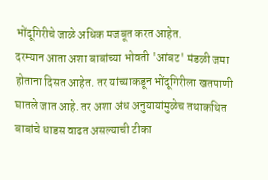भोंदूगिरीचे जाळे अधिक मजबूत करत आहेत.
दरम्यान आता अशा बाबांच्या भोवती 'आंबट' मंडळी जमा होताना दिसत आहेत. तर यांच्याकडून भोंदूगिरीला खतपाणी घातले जात आहे. तर अशा अंध अनुयायांमुळेच तथाकथित बाबांचे धाडस वाढत असल्याची टीका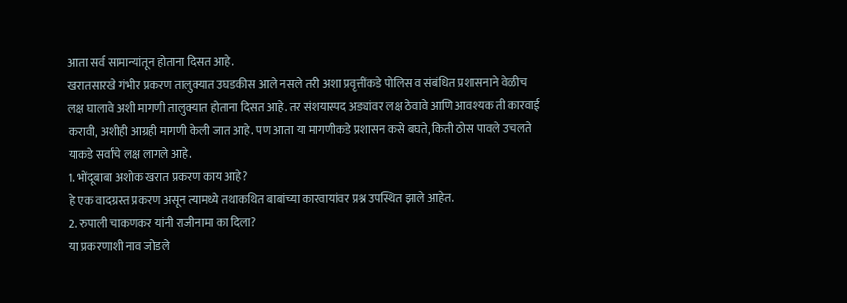आता सर्व सामान्यांतून होताना दिसत आहे.
खरातसारखे गंभीर प्रकरण तालुक्यात उघडकीस आले नसले तरी अशा प्रवृत्तींकडे पोलिस व संबंधित प्रशासनाने वेळीच लक्ष घालावे अशी मागणी तालुक्यात होताना दिसत आहे. तर संशयास्पद अड्यांवर लक्ष ठेवावे आणि आवश्यक ती कारवाई करावी, अशीही आग्रही मागणी केली जात आहे. पण आता या मागणीकडे प्रशासन कसे बघते, किती ठोस पावले उचलते याकडे सर्वांचे लक्ष लागले आहे.
1. भोंदूबाबा अशोक खरात प्रकरण काय आहे?
हे एक वादग्रस्त प्रकरण असून त्यामध्ये तथाकथित बाबांच्या कारवायांवर प्रश्न उपस्थित झाले आहेत.
2. रुपाली चाकणकर यांनी राजीनामा का दिला?
या प्रकरणाशी नाव जोडले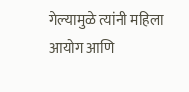गेल्यामुळे त्यांनी महिला आयोग आणि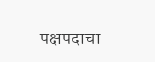पक्षपदाचा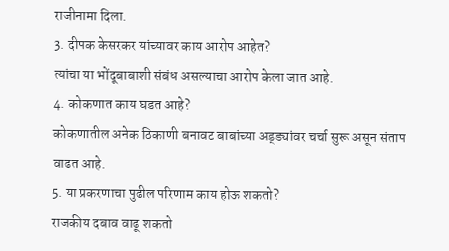राजीनामा दिला.
3. दीपक केसरकर यांच्यावर काय आरोप आहेत?
त्यांचा या भोंदूबाबाशी संबंध असल्याचा आरोप केला जात आहे.
4. कोकणात काय घडत आहे?
कोकणातील अनेक ठिकाणी बनावट बाबांच्या अड्ड्यांवर चर्चा सुरू असून संताप वाढत आहे.
5. या प्रकरणाचा पुढील परिणाम काय होऊ शकतो?
राजकीय दबाव वाढू शकतो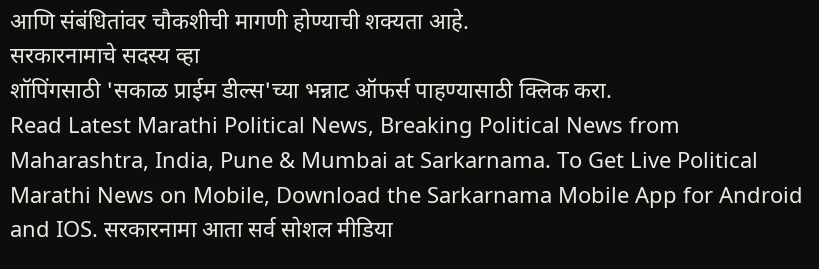आणि संबंधितांवर चौकशीची मागणी होण्याची शक्यता आहे.
सरकारनामाचे सदस्य व्हा
शॉपिंगसाठी 'सकाळ प्राईम डील्स'च्या भन्नाट ऑफर्स पाहण्यासाठी क्लिक करा.
Read Latest Marathi Political News, Breaking Political News from Maharashtra, India, Pune & Mumbai at Sarkarnama. To Get Live Political Marathi News on Mobile, Download the Sarkarnama Mobile App for Android and IOS. सरकारनामा आता सर्व सोशल मीडिया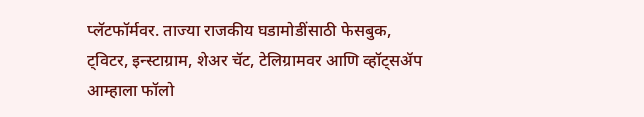प्लॅटफॉर्मवर. ताज्या राजकीय घडामोडींसाठी फेसबुक, ट्विटर, इन्स्टाग्राम, शेअर चॅट, टेलिग्रामवर आणि व्हॉट्सॲप आम्हाला फॉलो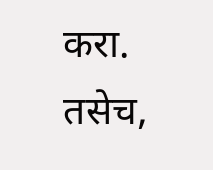करा. तसेच,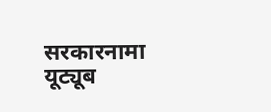सरकारनामा यूट्यूब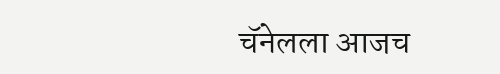चॅनेलला आजच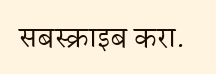सबस्क्राइब करा.